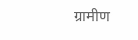ग्रामीण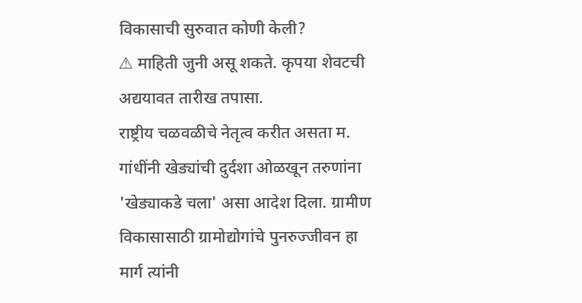विकासाची सुरुवात कोणी केली?
⚠ माहिती जुनी असू शकते. कृपया शेवटची अद्ययावत तारीख तपासा.
राष्ट्रीय चळवळीचे नेतृत्व करीत असता म. गांधींनी खेड्यांची दुर्दशा ओळखून तरुणांना 'खेड्याकडे चला' असा आदेश दिला. ग्रामीण विकासासाठी ग्रामोद्योगांचे पुनरुज्जीवन हा मार्ग त्यांनी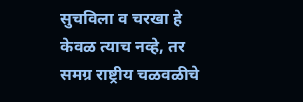सुचविला व चरखा हे केवळ त्याच नव्हे, तर समग्र राष्ट्रीय चळवळीचे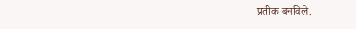प्रतीक बनविले.